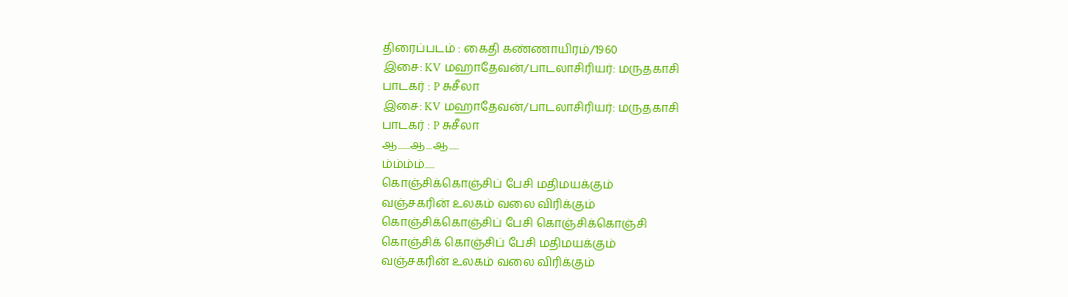திரைப்படம் : கைதி கண்ணாயிரம்/1960
இசை: KV மஹாதேவன்/பாடலாசிரியர்: மருதகாசி
பாடகர் : P சுசீலா
இசை: KV மஹாதேவன்/பாடலாசிரியர்: மருதகாசி
பாடகர் : P சுசீலா
ஆ......ஆ...ஆ.....
ம்ம்ம்ம்.....
கொஞ்சிக்கொஞ்சிப் பேசி மதிமயக்கும்
வஞ்சகரின் உலகம் வலை விரிக்கும்
கொஞ்சிக்கொஞ்சிப் பேசி கொஞ்சிக்கொஞ்சி
கொஞ்சிக் கொஞ்சிப் பேசி மதிமயக்கும்
வஞ்சகரின் உலகம் வலை விரிக்கும்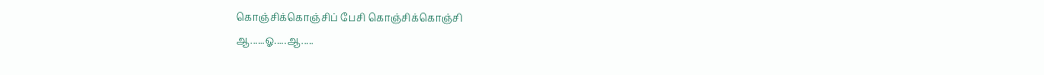கொஞ்சிக்கொஞ்சிப் பேசி கொஞ்சிக்கொஞ்சி
ஆ......ஓ.....ஆ.....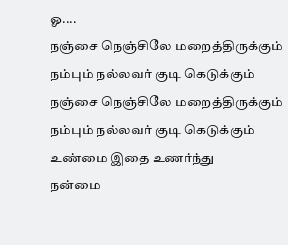ஓ....
நஞ்சை நெஞ்சிலே மறைத்திருக்கும்
நம்பும் நல்லவர் குடி கெடுக்கும்
நஞ்சை நெஞ்சிலே மறைத்திருக்கும்
நம்பும் நல்லவர் குடி கெடுக்கும்
உண்மை இதை உணர்ந்து
நன்மை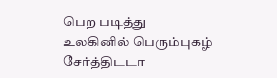பெற படித்து
உலகினில் பெரும்புகழ் சேர்த்திடடா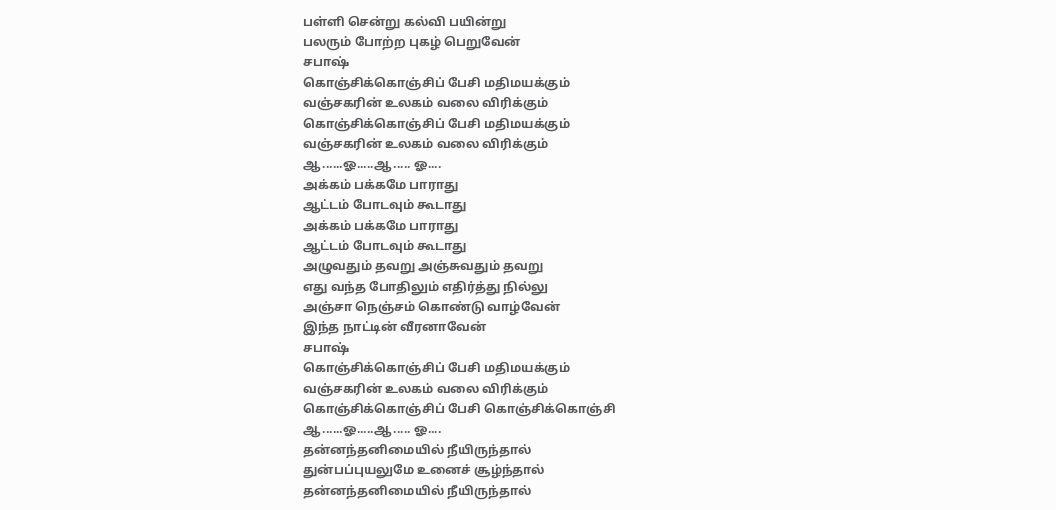பள்ளி சென்று கல்வி பயின்று
பலரும் போற்ற புகழ் பெறுவேன்
சபாஷ்
கொஞ்சிக்கொஞ்சிப் பேசி மதிமயக்கும்
வஞ்சகரின் உலகம் வலை விரிக்கும்
கொஞ்சிக்கொஞ்சிப் பேசி மதிமயக்கும்
வஞ்சகரின் உலகம் வலை விரிக்கும்
ஆ......ஓ.....ஆ..... ஓ....
அக்கம் பக்கமே பாராது
ஆட்டம் போடவும் கூடாது
அக்கம் பக்கமே பாராது
ஆட்டம் போடவும் கூடாது
அழுவதும் தவறு அஞ்சுவதும் தவறு
எது வந்த போதிலும் எதிர்த்து நில்லு
அஞ்சா நெஞ்சம் கொண்டு வாழ்வேன்
இந்த நாட்டின் வீரனாவேன்
சபாஷ்
கொஞ்சிக்கொஞ்சிப் பேசி மதிமயக்கும்
வஞ்சகரின் உலகம் வலை விரிக்கும்
கொஞ்சிக்கொஞ்சிப் பேசி கொஞ்சிக்கொஞ்சி
ஆ......ஓ.....ஆ..... ஓ....
தன்னந்தனிமையில் நீயிருந்தால்
துன்பப்புயலுமே உனைச் சூழ்ந்தால்
தன்னந்தனிமையில் நீயிருந்தால்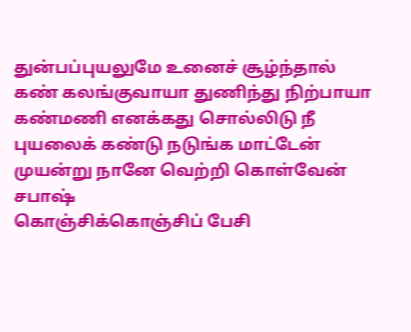துன்பப்புயலுமே உனைச் சூழ்ந்தால்
கண் கலங்குவாயா துணிந்து நிற்பாயா
கண்மணி எனக்கது சொல்லிடு நீ
புயலைக் கண்டு நடுங்க மாட்டேன்
முயன்று நானே வெற்றி கொள்வேன்
சபாஷ்
கொஞ்சிக்கொஞ்சிப் பேசி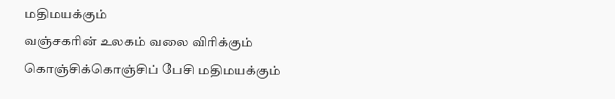மதிமயக்கும்
வஞ்சகரின் உலகம் வலை விரிக்கும்
கொஞ்சிக்கொஞ்சிப் பேசி மதிமயக்கும்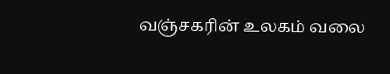வஞ்சகரின் உலகம் வலை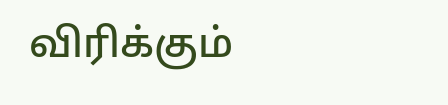விரிக்கும்